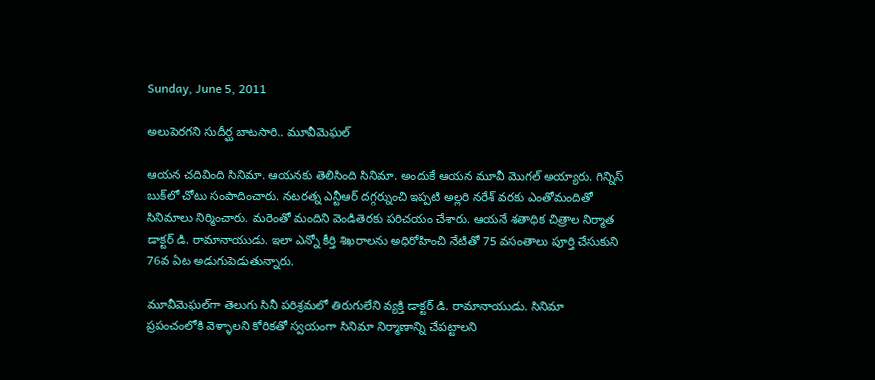Sunday, June 5, 2011

అలుపెరగని సుదీర్ఘ బాటసారి.. మూవీమెఘల్

ఆయన చదివింది సినిమా. ఆయనకు తెలిసింది సినిమా. అందుకే ఆయన మూవీ మొగల్‌ అయ్యారు. గిన్నిస్‌ బుక్‌లో చోటు సంపాదించారు. నటరత్న ఎన్టీఆర్‌ దగ్గర్నుంచి ఇప్పటి అల్లరి నరేశ్‌ వరకు ఎంతోమందితో సినిమాలు నిర్మించారు. మరెంతో మందిని వెండితెరకు పరిచయం చేశారు. ఆయనే శతాధిక చిత్రాల నిర్మాత డాక్టర్‌ డి. రామానాయుడు. ఇలా ఎన్నో కీర్తి శిఖరాలను అధిరోహించి నేటితో 75 వసంతాలు పూర్తి చేసుకుని 76వ ఏట అడుగుపెడుతున్నారు.

మూవీమెఘల్‌గా తెలుగు సినీ పరిశ్రమలో తిరుగులేని వ్యక్తి డాక్టర్‌ డి. రామానాయుడు. సినిమా ప్రపంచంలోకి వెళ్ళాలని కోరికతో స్వయంగా సినిమా నిర్మాణాన్ని చేపట్టాలని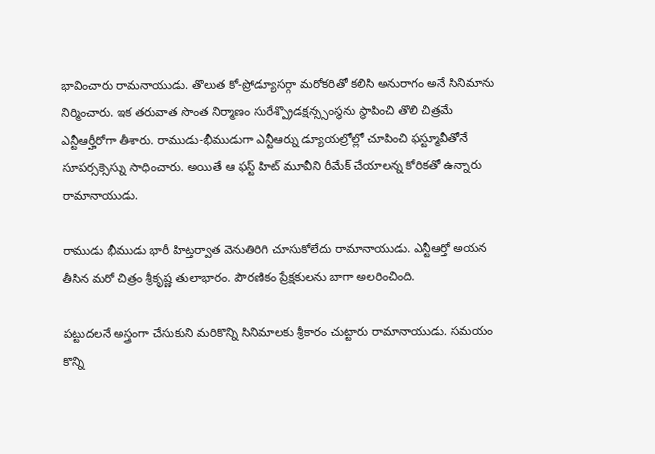భావించారు రామనాయుడు. తొలుత కో-ప్రోడ్యూసర్గా మరోకరితో కలిసి అనురాగం అనే సినిమాను నిర్మించారు. ఇక తరువాత సొంత నిర్మాణం సురేశ్ప్రొడక్షన్స్సంస్థను స్థాపించి తొలి చిత్రమే ఎన్టీఆర్హీరోగా తీశారు. రాముడు-భీముడుగా ఎన్టీఆర్ను డ్యూయల్రోల్లో చూపించి ఫస్ట్మూవీతోనే సూపర్సక్సెస్ను సాధించారు. అయితే ఆ ఫస్ట్‌ హిట్‌ మూవీని రీమేక్‌ చేయాలన్న కోరికతో ఉన్నారు రామానాయుడు.

రాముడు భీముడు భారీ హిట్తర్వాత వెనుతిరిగి చూసుకోలేదు రామానాయుడు. ఎన్టీఆర్తో అయన తీసిన మరో చిత్రం శ్రీకృష్ణ తులాభారం. పౌరణికం ప్రేక్షకులను బాగా అలరించింది.

పట్టుదలనే అస్త్రంగా చేసుకుని మరికొన్ని సినిమాలకు శ్రీకారం చుట్టారు రామానాయుడు. సమయం కొన్ని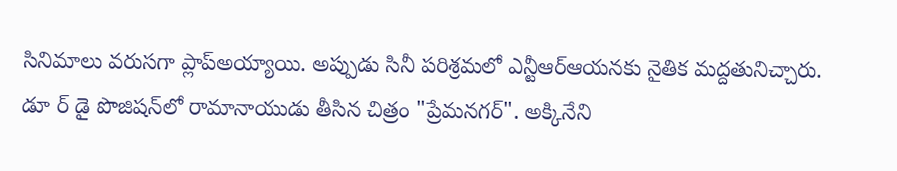సినిమాలు వరుసగా ప్లాప్అయ్యాయి. అప్పుడు సినీ పరిశ్రమలో ఎన్టీఆర్ఆయనకు నైతిక మద్దతునిచ్చారు. డూ ర్‌ డై పొజిషన్‌లో రామానాయుడు తీసిన చిత్రం "ప్రేమనగర్". అక్కినేని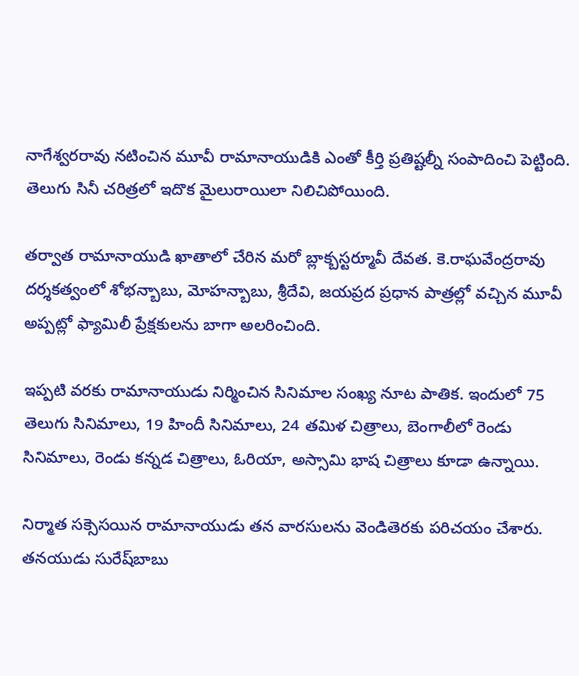నాగేశ్వరరావు నటించిన మూవీ రామానాయుడికి ఎంతో కీర్తి ప్రతిష్టల్నీ సంపాదించి పెట్టింది. తెలుగు సినీ చరిత్రలో ఇదొక మైలురాయిలా నిలిచిపోయింది.

తర్వాత రామానాయుడి ఖాతాలో చేరిన మరో బ్లాక్బస్టర్మూవీ దేవత. కె.రాఘవేంద్రరావు దర్శకత్వంలో శోభన్బాబు, మోహన్బాబు, శ్రీదేవి, జయప్రద ప్రధాన పాత్రల్లో వచ్చిన మూవీ అప్పట్లో ఫ్యామిలీ ప్రేక్షకులను బాగా అలరించింది.

ఇప్పటి వరకు రామానాయుడు నిర్మించిన సినిమాల సంఖ్య నూట పాతిక. ఇందులో 75 తెలుగు సినిమాలు, 19 హిందీ సినిమాలు, 24 తమిళ చిత్రాలు, బెంగాలీలో రెండు సినిమాలు, రెండు కన్నడ చిత్రాలు, ఓరియా, అస్సామి భాష చిత్రాలు కూడా ఉన్నాయి.

నిర్మాత సక్సెసయిన రామానాయుడు తన వారసులను వెండితెరకు పరిచయం చేశారు. తనయుడు సురేష్‌బాబు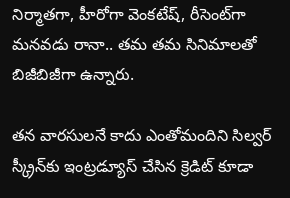నిర్మాతగా, హీరోగా వెంకటేష్‌, రీసెంట్‌గా మనవడు రానా.. తమ తమ సినిమాలతో బిజీబిజీగా ఉన్నారు.

తన వారసులనే కాదు ఎంతోమందిని సిల్వర్‌ స్క్రీన్‌కు ఇంట్రడ్యూస్‌ చేసిన క్రెడిట్‌ కూడా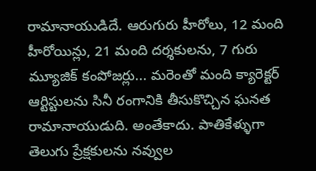రామానాయుడిదే. ఆరుగురు హీరోలు, 12 మంది హీరోయిన్లు, 21 మంది దర్శకులను, 7 గురు మ్యూజిక్ కంపోజర్లు... మరెంతో మంది క్యారెక్టర్‌ ఆర్టిస్టులను సినీ రంగానికి తీసుకొచ్చిన ఘనత రామానాయుడుది. అంతేకాదు. పాతికేళ్ళుగా తెలుగు ప్రేక్షకులను నవ్వుల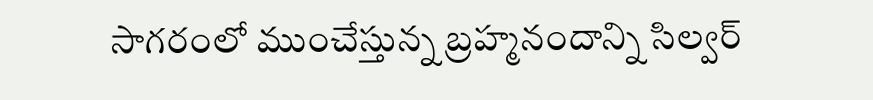సాగరంలో ముంచేస్తున్న బ్రహ్మనందాన్ని సిల్వర్‌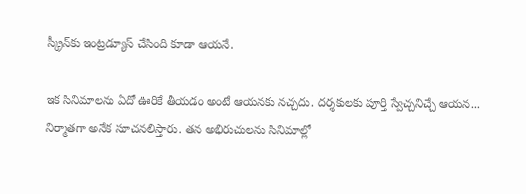స్క్రీన్‌కు ఇంట్రడ్యూస్‌ చేసింది కూడా ఆయనే.

ఇక సినిమాలను ఏదో ఊరికే తీయడం అంటే ఆయనకు నచ్చదు. దర్శకులకు పూర్తి స్వేచ్చనిచ్చే ఆయన... నిర్మాతగా అనేక సూచనలిస్తారు. తన అభిరుచులను సినిమాల్లో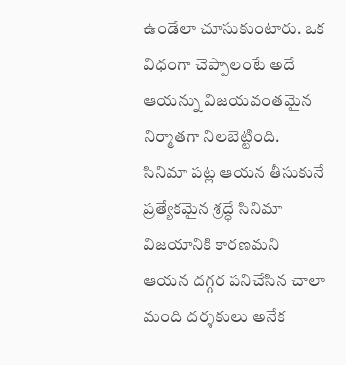ఉండేలా చూసుకుంటారు. ఒక విధంగా చెప్పాలంటే అదే ఆయన్ను విజయవంతమైన నిర్మాతగా నిలబెట్టింది. సినిమా పట్ల ఆయన తీసుకునే ప్రత్యేకమైన శ్రద్ధే సినిమా విజయానికి కారణమని ఆయన దగ్గర పనిచేసిన చాలా మంది దర్శకులు అనేక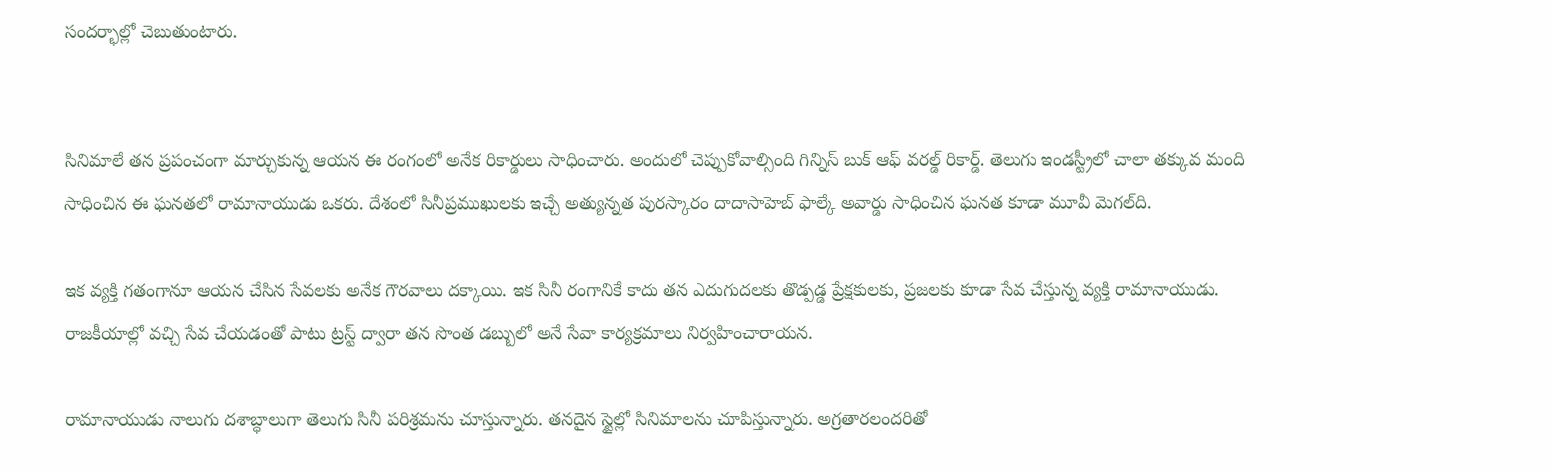సందర్భాల్లో చెబుతుంటారు.


సినిమాలే తన ప్రపంచంగా మార్చుకున్న ఆయన ఈ రంగంలో అనేక రికార్డులు సాధించారు. అందులో చెప్పుకోవాల్సింది గిన్నిస్‌ బుక్‌ ఆఫ్‌ వరల్డ్‌ రికార్డ్‌. తెలుగు ఇండస్ట్రీలో చాలా తక్కువ మంది సాధించిన ఈ ఘనతలో రామానాయుడు ఒకరు. దేశంలో సినీప్రముఖులకు ఇచ్చే అత్యున్నత పురస్కారం దాదాసాహెబ్‌ ఫాల్కే అవార్డు సాధించిన ఘనత కూడా మూవీ మెగల్‌ది.

ఇక వ్యక్తి గతంగానూ ఆయన చేసిన సేవలకు అనేక గౌరవాలు దక్కాయి. ఇక సినీ రంగానికే కాదు తన ఎదుగుదలకు తొడ్పడ్డ ప్రేక్షకులకు, ప్రజలకు కూడా సేవ చేస్తున్న వ్యక్తి రామానాయుడు. రాజకీయాల్లో వచ్చి సేవ చేయడంతో పాటు ట్రస్ట్‌ ద్వారా తన సొంత డబ్బులో అనే సేవా కార్యక్రమాలు నిర్వహించారాయన.

రామానాయుడు నాలుగు దశాబ్ధాలుగా తెలుగు సినీ పరిశ్రమను చూస్తున్నారు. తనదైన స్టైల్లో సినిమాలను చూపిస్తున్నారు. అగ్రతారలందరితో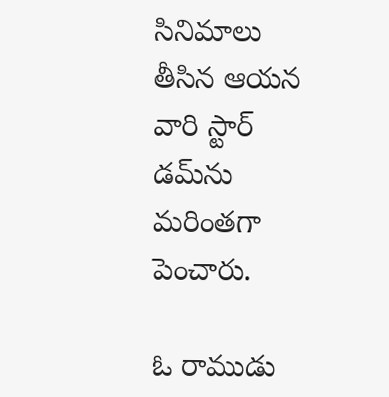సినిమాలు తీసిన ఆయన వారి స్టార్‌ డమ్‌ను మరింతగా పెంచారు.

ఓ రాముడు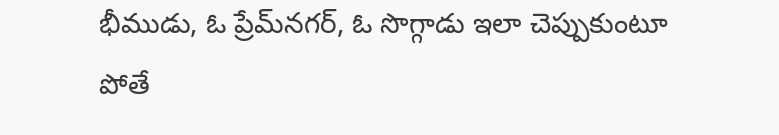భీముడు, ఓ ప్రేమ్‌నగర్‌, ఓ సొగ్గాడు ఇలా చెప్పుకుంటూ పోతే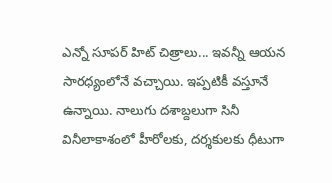ఎన్నో సూపర్‌ హిట్‌ చిత్రాలు... ఇవన్నీ ఆయన సారధ్యంలోనే వచ్చాయి. ఇప్పటికీ వస్తూనే ఉన్నాయి. నాలుగు దశాబ్దలుగా సినీ వినీలాకాశంలో హీరోలకు, దర్శకులకు ధీటుగా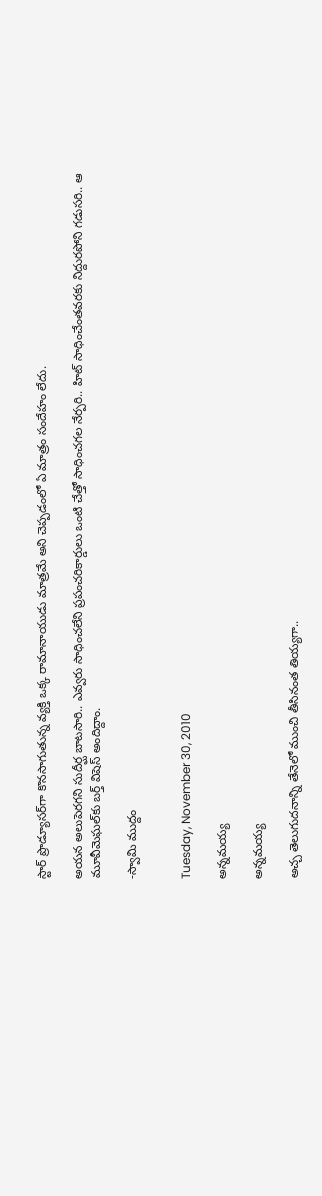స్టార్‌ ప్రొడ్యూసర్‌గా కొనసాగుతున్న వ్యక్తి ఒక్క రామానాయుడు మాత్రమే అని చెప్పడంలో ఏ మాత్రం సందేహం లేదు.

అయన అలుపెరగని సుదీర్ఘ బాటసారి.. ఎవ్వరు సాధించలేని ప్రపంచరికార్డులు ఒంటి చేత్తో సాధించగల నేర్పరి.. హిట్‌ సాధించేంతవరకు నిద్దురపోని గడుసరి.. ఆ మూవీమెఘల్‌కు బర్త్‌ విషెస్‌ అందిద్దాం.

-స్వామి ముద్దం


Tuesday, November 30, 2010

అన్నమయ్య

అన్నమయ్య

అచ్చ తెలుగుదనాన్ని తేనెలో ముంచి తీసినంత తియ్యగా..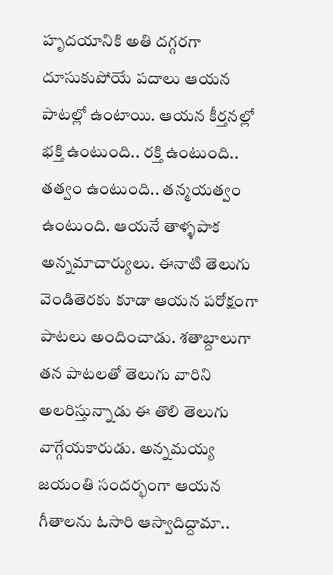హృదయానికి అతి దగ్గరగా దూసుకుపోయే పదాలు ఆయన పాటల్లో ఉంటాయి. ఆయన కీర్తనల్లో భక్తి ఉంటుంది.. రక్తి ఉంటుంది.. తత్వం ఉంటుంది.. తన్మయత్వం ఉంటుంది. ఆయనే తాళ్ళపాక అన్నమాచార్యులు. ఈనాటి తెలుగు వెండితెరకు కూడా ఆయన పరోక్షంగా పాటలు అందించాడు. శతాబ్దాలుగా తన పాటలతో తెలుగు వారిని అలరిస్తున్నాడు ఈ తొలి తెలుగు వాగ్గేయకారుడు. అన్నమయ్య జయంతి సందర్భంగా ఆయన గీతాలను ఓసారి ఆస్వాదిద్దామా..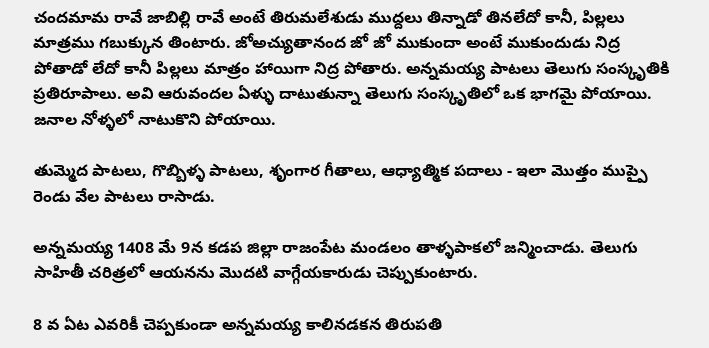చందమామ రావే జాబిల్లి రావే అంటే తిరుమలేశుడు ముద్దలు తిన్నాడో తినలేదో కానీ, పిల్లలు మాత్రము గబుక్కున తింటారు. జోఅచ్యుతానంద జో జో ముకుందా అంటే ముకుందుడు నిద్ర పోతాడో లేదో కానీ పిల్లలు మాత్రం హాయిగా నిద్ర పోతారు. అన్నమయ్య పాటలు తెలుగు సంస్కృతికి ప్రతిరూపాలు. అవి ఆరువందల ఏళ్ళు దాటుతున్నా తెలుగు సంస్కృతిలో ఒక భాగమై పోయాయి. జనాల నోళ్ళలో నాటుకొని పోయాయి.

తుమ్మెద పాటలు, గొబ్బిళ్ళ పాటలు, శృంగార గీతాలు, ఆధ్యాత్మిక పదాలు - ఇలా మొత్తం ముప్పై రెండు వేల పాటలు రాసాడు.

అన్నమయ్య 1408 మే 9న కడప జిల్లా రాజంపేట మండలం తాళ్ళపాకలో జన్మించాడు. తెలుగు సాహితీ చరిత్రలో ఆయనను మొదటి వాగ్గేయకారుడు చెప్పుకుంటారు.

8 వ ఏట ఎవరికీ చెప్పకుండా అన్నమయ్య కాలినడకన తిరుపతి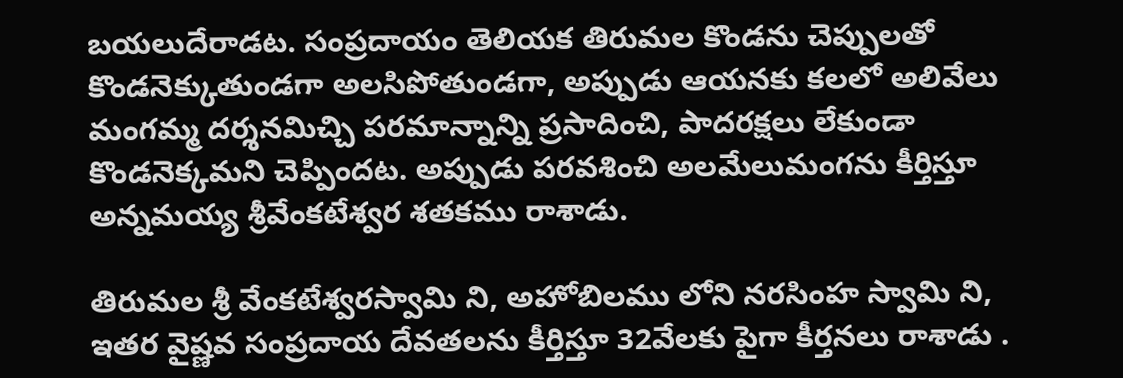బయలుదేరాడట. సంప్రదాయం తెలియక తిరుమల కొండను చెప్పులతో కొండనెక్కుతుండగా అలసిపోతుండగా, అప్పుడు ఆయనకు కలలో అలివేలు మంగమ్మ దర్శనమిచ్చి పరమాన్నాన్ని ప్రసాదించి, పాదరక్షలు లేకుండా కొండనెక్కమని చెప్పిందట. అప్పుడు పరవశించి అలమేలుమంగను కీర్తిస్తూ అన్నమయ్య శ్రీవేంకటేశ్వర శతకము రాశాడు.

తిరుమల శ్రీ వేంకటేశ్వరస్వామి ని, అహోబిలము లోని నరసింహ స్వామి ని, ఇతర వైష్ణవ సంప్రదాయ దేవతలను కీర్తిస్తూ 32వేలకు పైగా కీర్తనలు రాశాడు .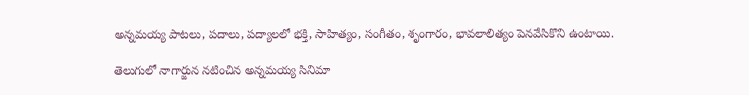అన్నమయ్య పాటలు, పదాలు, పద్యాలలో భక్తి, సాహిత్యం, సంగీతం, శృంగారం, భావలాలిత్యం పెనవేసికొని ఉంటాయి.

తెలుగులో నాగార్జున నటించిన అన్నమయ్య సినిమా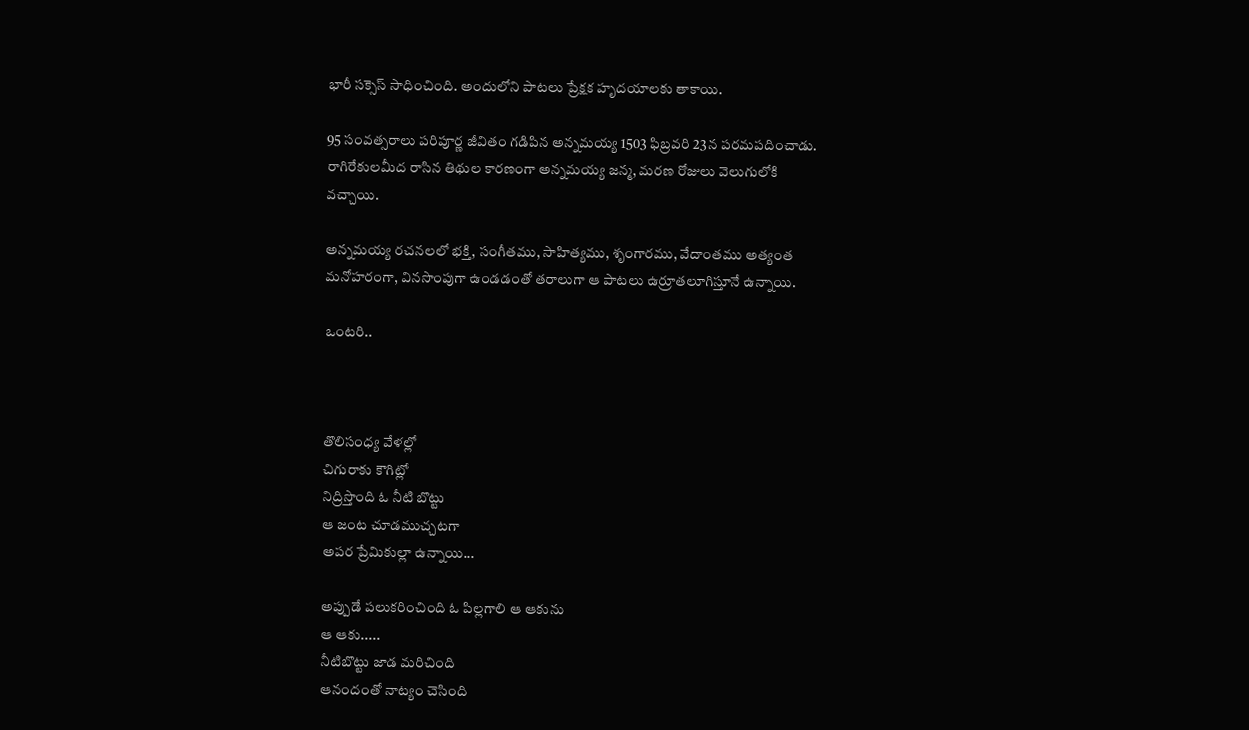భారీ సక్సెస్‌‌ సాధించింది. అందులోని పాటలు ప్రేక్షక హృదయాలకు తాకాయి.

95 సంవత్సరాలు పరిపూర్ణ జీవితం గడిపిన అన్నమయ్య 1503 ఫిబ్రవరి 23న పరమపదించాడు. రాగిరేకులమీద రాసిన తిథుల కారణంగా అన్నమయ్య జన్మ, మరణ రోజులు వెలుగులోకి వచ్చాయి.

అన్నమయ్య రచనలలో భక్తి, సంగీతము, సాహిత్యము, శృంగారము, వేదాంతము అత్యంత మనోహరంగా, వినసొంపుగా ఉండడంతో తరాలుగా ఆ పాటలు ఉర్రూతలూగిస్తూనే ఉన్నాయి.

ఒంటరి..



తొలిసంధ్య వేళల్లో
చిగురాకు కౌగిట్లో
నిద్రిస్తొంది ఓ నీటి బొట్టు
ఆ జంట చూడముచ్చటగా
అపర ప్రేమికుల్లా ఉన్నాయి...

అప్పుడే పలుకరించింది ఓ పిల్లగాలి ఆ ఆకును
ఆ ఆకు.....
నీటిబొట్టు జాడ మరిచింది
ఆనందంతో నాట్యం చెసింది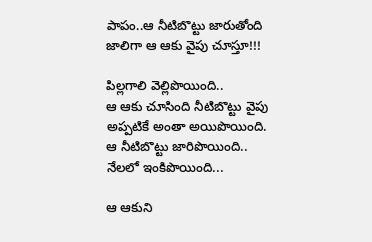పాపం..ఆ నీటిబొట్టు జారుతోంది జాలిగా ఆ ఆకు వైపు చూస్తూ!!!

పిల్లగాలి వెల్లిపొయింది..
ఆ ఆకు చూసింది నీటిబొట్టు వైపు
అప్పటికే అంతా అయిపొయింది.
ఆ నీటిబొట్టు జారిపొయింది..
నేలలో ఇంకిపొయింది...

ఆ ఆకుని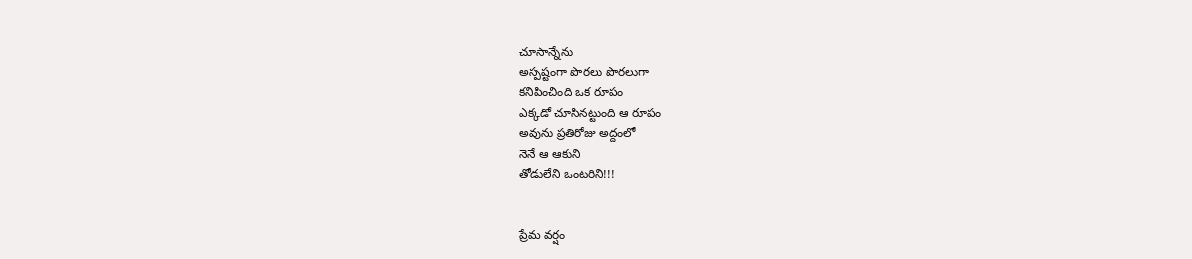చూసాన్నేను
అస్పష్టంగా పొరలు పొరలుగా
కనిపించింది ఒక రూపం
ఎక్కడో చూసినట్టుంది ఆ రూపం
అవును ప్రతిరోజు అద్దంలో
నెనే ఆ ఆకుని
తోడులేని ఒంటరిని!!!


ప్రేమ వర్షం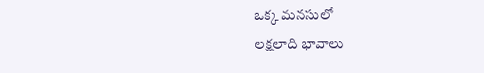ఒక్క మనసులో
లక్షలాది భావాలు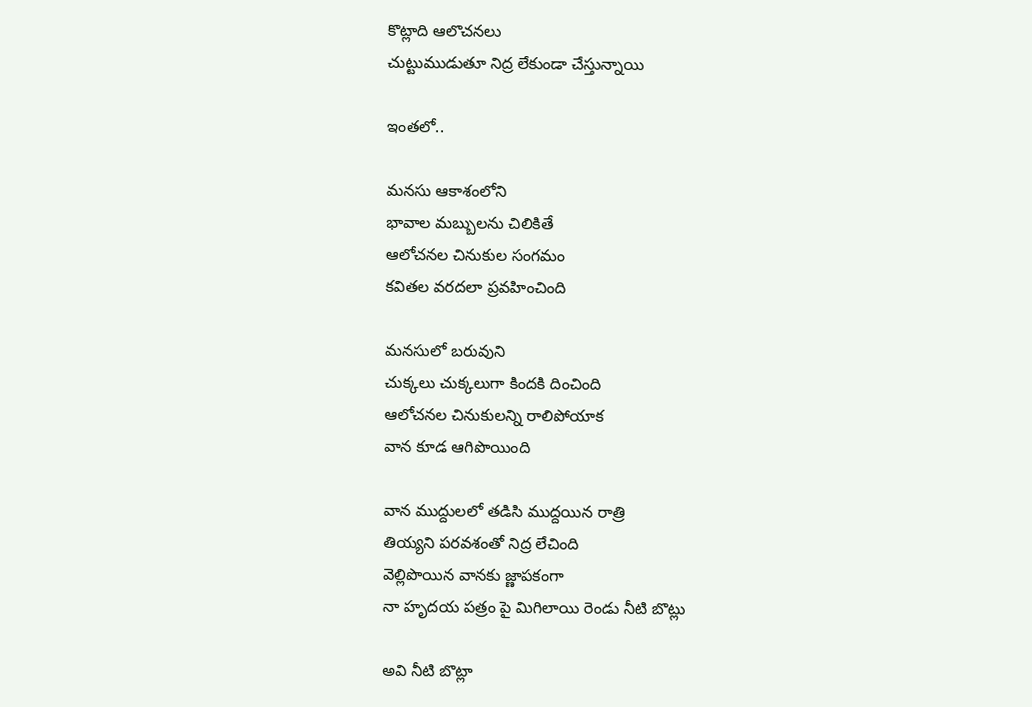కొట్లాది ఆలొచనలు
చుట్టుముడుతూ నిద్ర లేకుండా చేస్తున్నాయి

ఇంతలో..

మనసు ఆకాశంలోని
భావాల మబ్బులను చిలికితే
ఆలోచనల చినుకుల సంగమం
కవితల వరదలా ప్రవహించింది

మనసులో బరువుని
చుక్కలు చుక్కలుగా కిందకి దించింది
ఆలోచనల చినుకులన్ని రాలిపోయాక
వాన కూడ ఆగిపొయింది

వాన ముద్దులలో తడిసి ముద్దయిన రాత్రి
తియ్యని పరవశంతో నిద్ర లేచింది
వెల్లిపొయిన వానకు జ్ణాపకంగా
నా హృదయ పత్రం పై మిగిలాయి రెండు నీటి బొట్లు

అవి నీటి బొట్లా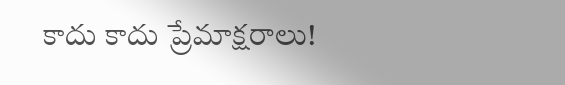కాదు కాదు ప్రేమాక్షరాలు!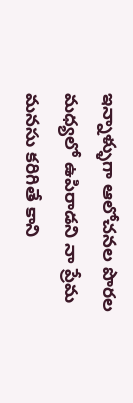ఇన్నాళ్ళుగా ఆలోచనల పొరల
మధ్యలో ఉపిరాడని నా ప్రేమ
మనసు కరిగితే కాని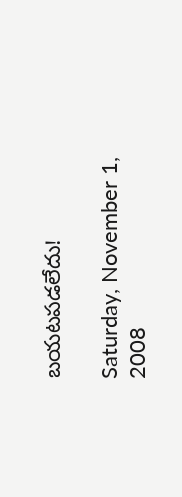బయటపడలేదు!

Saturday, November 1, 2008